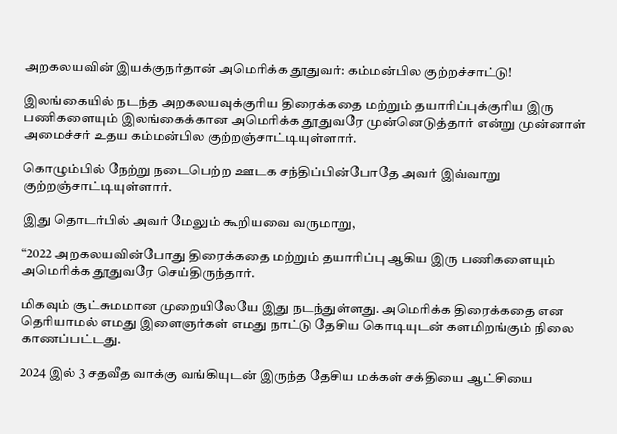அறகலயவின் இயக்குநர்தான் அமெரிக்க தூதுவர்: கம்மன்பில குற்றச்சாட்டு!

இலங்கையில் நடந்த அறகலயவுக்குரிய திரைக்கதை மற்றும் தயாரிப்புக்குரிய இரு பணிகளையும் இலங்கைக்கான அமெரிக்க தூதுவரே முன்னெடுத்தார் என்று முன்னாள் அமைச்சர் உதய கம்மன்பில குற்றஞ்சாட்டியுள்ளார்.

கொழும்பில் நேற்று நடைபெற்ற ஊடக சந்திப்பின்போதே அவர் இவ்வாறு குற்றஞ்சாட்டியுள்ளார்.

இது தொடர்பில் அவர் மேலும் கூறியவை வருமாறு,

“2022 அறகலயவின்போது திரைக்கதை மற்றும் தயாரிப்பு ஆகிய இரு பணிகளையும் அமெரிக்க தூதுவரே செய்திருந்தார்.

மிகவும் சூட்சுமமான முறையிலேயே இது நடந்துள்ளது. அமெரிக்க திரைக்கதை என தெரியாமல் எமது இளைஞர்கள் எமது நாட்டு தேசிய கொடியுடன் களமிறங்கும் நிலை காணப்பட்டது.

2024 இல் 3 சதவீத வாக்கு வங்கியுடன் இருந்த தேசிய மக்கள் சக்தியை ஆட்சியை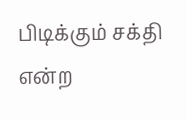பிடிக்கும் சக்தி என்ற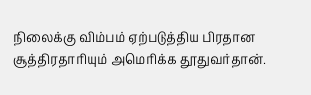நிலைக்கு விம்பம் ஏற்படுத்திய பிரதான சூத்திரதாரியும் அமெரிக்க தூதுவர்தான்.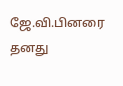ஜே.வி.பினரை தனது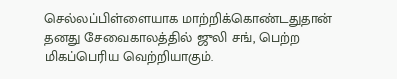செல்லப்பிள்ளையாக மாற்றிக்கொண்டதுதான் தனது சேவைகாலத்தில் ஜுலி சங், பெற்ற மிகப்பெரிய வெற்றியாகும்.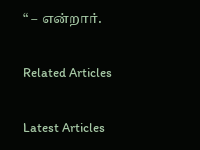“ – என்றார்.

Related Articles

Latest Articles